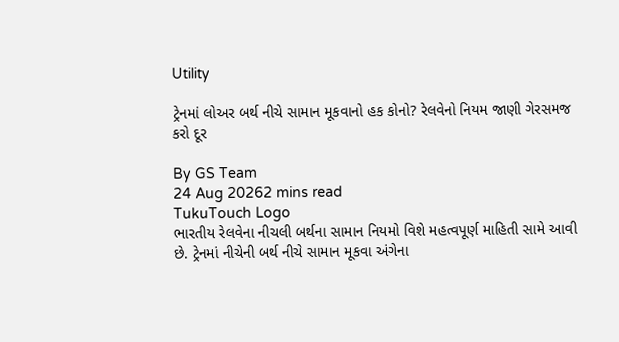Utility

ટ્રેનમાં લોઅર બર્થ નીચે સામાન મૂકવાનો હક કોનો? રેલવેનો નિયમ જાણી ગેરસમજ કરો દૂર

By GS Team
24 Aug 20262 mins read
TukuTouch Logo
ભારતીય રેલવેના નીચલી બર્થના સામાન નિયમો વિશે મહત્વપૂર્ણ માહિતી સામે આવી છે. ટ્રેનમાં નીચેની બર્થ નીચે સામાન મૂકવા અંગેના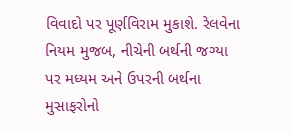વિવાદો પર પૂર્ણવિરામ મુકાશે. રેલવેના નિયમ મુજબ, નીચેની બર્થની જગ્યા પર મધ્યમ અને ઉપરની બર્થના મુસાફરોનો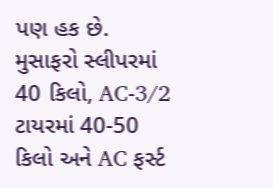પણ હક છે. મુસાફરો સ્લીપરમાં 40 કિલો, AC-3/2 ટાયરમાં 40-50 કિલો અને AC ફર્સ્ટ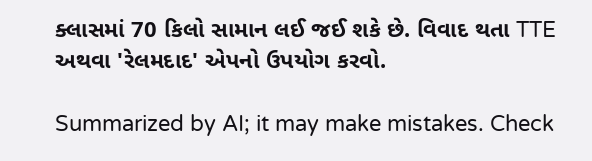ક્લાસમાં 70 કિલો સામાન લઈ જઈ શકે છે. વિવાદ થતા TTE અથવા 'રેલમદાદ' એપનો ઉપયોગ કરવો.

Summarized by AI; it may make mistakes. Check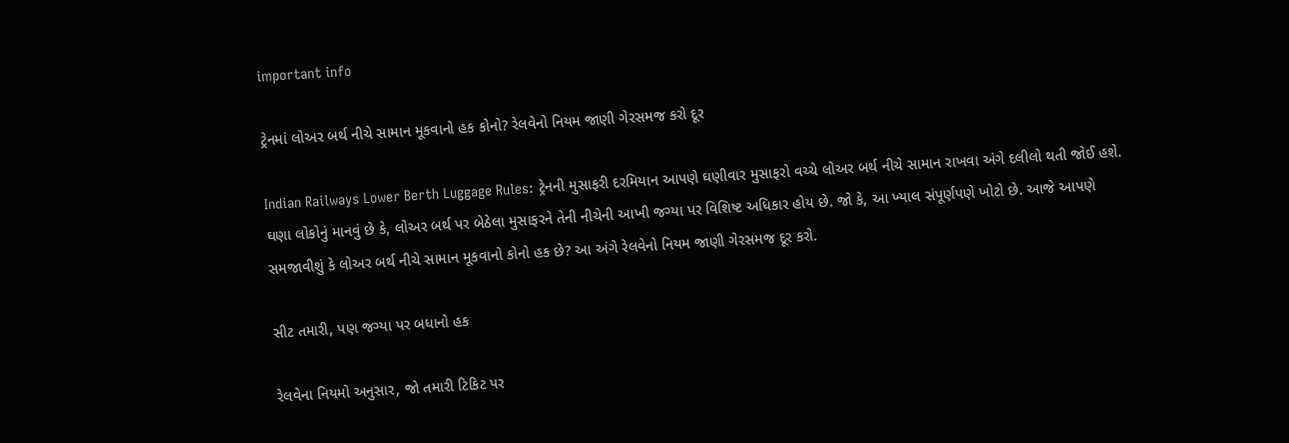important info

ટ્રેનમાં લોઅર બર્થ નીચે સામાન મૂકવાનો હક કોનો? રેલવેનો નિયમ જાણી ગેરસમજ કરો દૂર

Indian Railways Lower Berth Luggage Rules: ટ્રેનની મુસાફરી દરમિયાન આપણે ઘણીવાર મુસાફરો વચ્ચે લોઅર બર્થ નીચે સામાન રાખવા અંગે દલીલો થતી જોઈ હશે. ઘણા લોકોનું માનવું છે કે, લોઅર બર્થ પર બેઠેલા મુસાફરને તેની નીચેની આખી જગ્યા પર વિશિષ્ટ અધિકાર હોય છે. જો કે, આ ખ્યાલ સંપૂર્ણપણે ખોટો છે. આજે આપણે સમજાવીશું કે લોઅર બર્થ નીચે સામાન મૂકવાનો કોનો હક છે? આ અંગે રેલવેનો નિયમ જાણી ગેરસમજ દૂર કરો.

સીટ તમારી, પણ જગ્યા પર બધાનો હક

રેલવેના નિયમો અનુસાર, જો તમારી ટિકિટ પર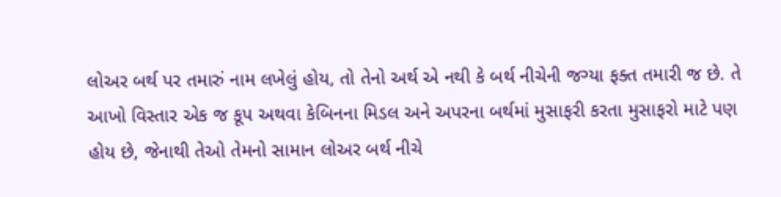લોઅર બર્થ પર તમારું નામ લખેલું હોય, તો તેનો અર્થ એ નથી કે બર્થ નીચેની જગ્યા ફક્ત તમારી જ છે. તે આખો વિસ્તાર એક જ કૂપ અથવા કેબિનના મિડલ અને અપરના બર્થમાં મુસાફરી કરતા મુસાફરો માટે પણ હોય છે, જેનાથી તેઓ તેમનો સામાન લોઅર બર્થ નીચે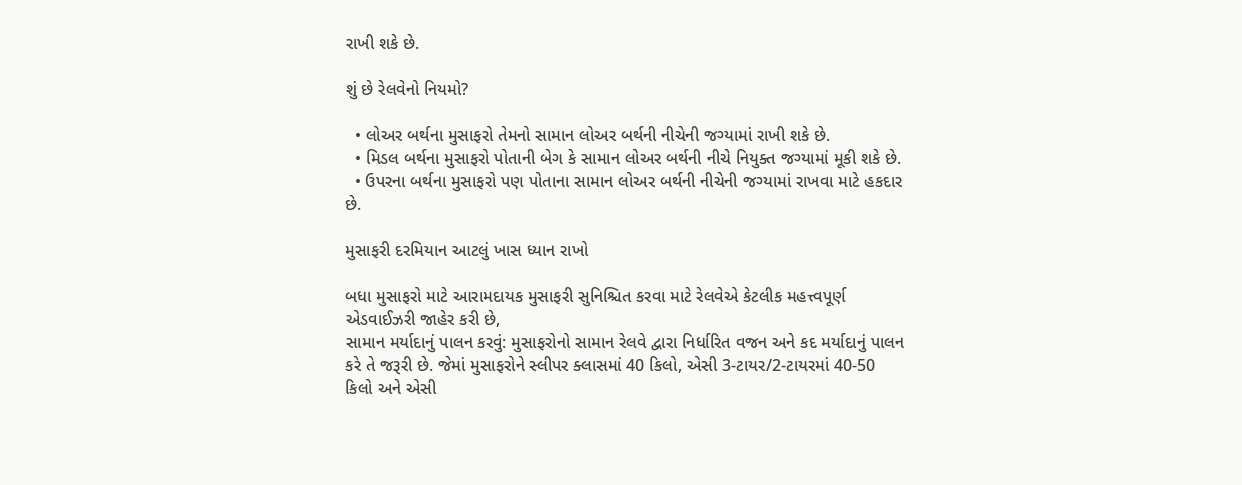રાખી શકે છે.

શું છે રેલવેનો નિયમો?

  • લોઅર બર્થના મુસાફરો તેમનો સામાન લોઅર બર્થની નીચેની જગ્યામાં રાખી શકે છે.
  • મિડલ બર્થના મુસાફરો પોતાની બેગ કે સામાન લોઅર બર્થની નીચે નિયુક્ત જગ્યામાં મૂકી શકે છે.
  • ઉપરના બર્થના મુસાફરો પણ પોતાના સામાન લોઅર બર્થની નીચેની જગ્યામાં રાખવા માટે હકદાર છે.

મુસાફરી દરમિયાન આટલું ખાસ ધ્યાન રાખો

બધા મુસાફરો માટે આરામદાયક મુસાફરી સુનિશ્ચિત કરવા માટે રેલવેએ કેટલીક મહત્ત્વપૂર્ણ એડવાઈઝરી જાહેર કરી છે,
સામાન મર્યાદાનું પાલન કરવું: મુસાફરોનો સામાન રેલવે દ્વારા નિર્ધારિત વજન અને કદ મર્યાદાનું પાલન કરે તે જરૂરી છે. જેમાં મુસાફરોને સ્લીપર ક્લાસમાં 40 કિલો, એસી 3-ટાયર/2-ટાયરમાં 40-50 કિલો અને એસી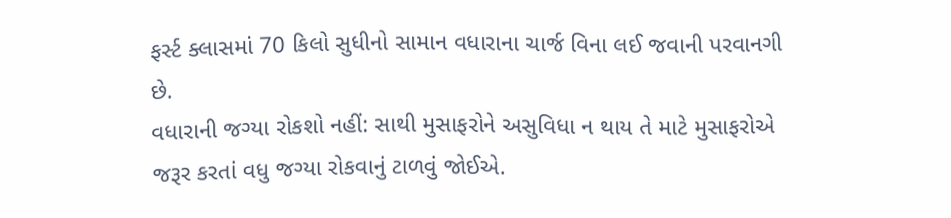ફર્સ્ટ ક્લાસમાં 70 કિલો સુધીનો સામાન વધારાના ચાર્જ વિના લઈ જવાની પરવાનગી છે.
વધારાની જગ્યા રોકશો નહીં: સાથી મુસાફરોને અસુવિધા ન થાય તે માટે મુસાફરોએ જરૂર કરતાં વધુ જગ્યા રોકવાનું ટાળવું જોઈએ.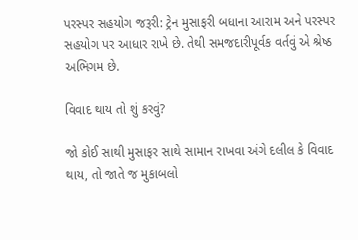પરસ્પર સહયોગ જરૂરી: ટ્રેન મુસાફરી બધાના આરામ અને પરસ્પર સહયોગ પર આધાર રાખે છે. તેથી સમજદારીપૂર્વક વર્તવું એ શ્રેષ્ઠ અભિગમ છે.

વિવાદ થાય તો શું કરવું?

જો કોઈ સાથી મુસાફર સાથે સામાન રાખવા અંગે દલીલ કે વિવાદ થાય, તો જાતે જ મુકાબલો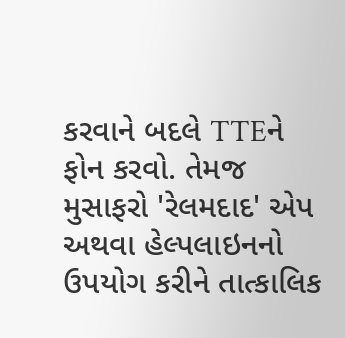કરવાને બદલે TTEને ફોન કરવો. તેમજ મુસાફરો 'રેલમદાદ' એપ અથવા હેલ્પલાઇનનો ઉપયોગ કરીને તાત્કાલિક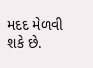મદદ મેળવી શકે છે.